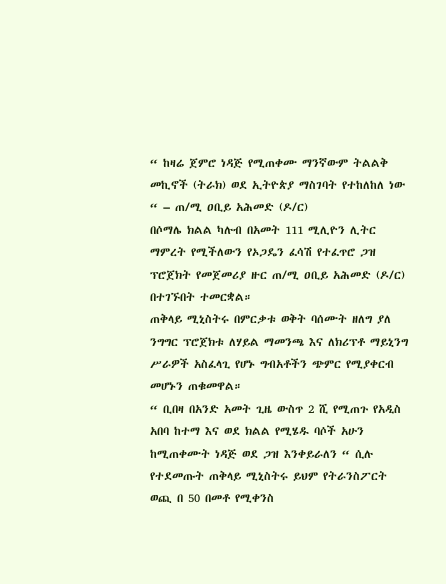“ ከዛሬ ጀምሮ ነዳጅ የሚጠቀሙ ማንኛውም ትልልቅ መኪኖች (ትራክ) ወደ ኢትዮጵያ ማስገባት የተከለከለ ነው “ – ጠ/ሚ ዐቢይ አሕመድ (ዶ/ር)
በሶማሌ ክልል ካሉብ በአመት 111 ሚሊዮን ሊትር ማምረት የሚችለውን የኦጋዴን ፈሳሽ የተፈጥሮ ጋዝ ፕሮጀክት የመጀመሪያ ዙር ጠ/ሚ ዐቢይ አሕመድ (ዶ/ር) በተገኙበት ተመርቋል።
ጠቅላይ ሚኒስትሩ በምርቃቱ ወቅት ባሰሙት ዘለግ ያለ ንግግር ፕሮጀክቱ ለሃይል ማመንጫ እና ለክሪፕቶ ማይኒንግ ሥራዎች አስፈላጊ የሆኑ ግብአቶችን ጭምር የሚያቀርብ መሆኑን ጠቁመዋል።
“ ቢበዛ በአንድ አመት ጊዜ ውስጥ 2 ሺ የሚጠጉ የአዲስ አበባ ከተማ እና ወደ ክልል የሚሄዱ ባሶች አሁን ከሚጠቀሙት ነዳጅ ወደ ጋዝ እንቀይራለን “ ሲሉ የተደመጡት ጠቅላይ ሚኒስትሩ ይህም የትራንስፖርት ወጪ በ 50 በመቶ የሚቀንስ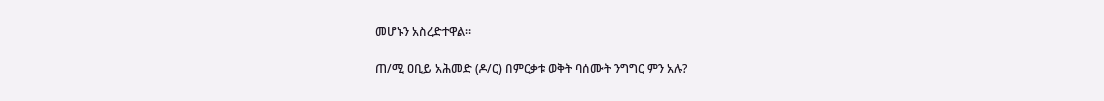መሆኑን አስረድተዋል።

ጠ/ሚ ዐቢይ አሕመድ (ዶ/ር) በምርቃቱ ወቅት ባሰሙት ንግግር ምን አሉ?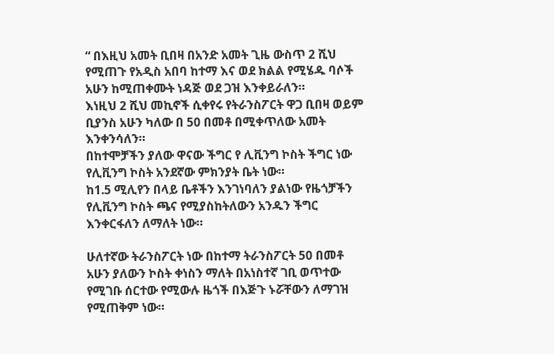“ በእዚህ አመት ቢበዛ በአንድ አመት ጊዜ ውስጥ 2 ሺህ የሚጠጉ የአዲስ አበባ ከተማ እና ወደ ክልል የሚሄዱ ባሶች አሁን ከሚጠቀሙት ነዳጅ ወደ ጋዝ እንቀይራለን።
እነዚህ 2 ሺህ መኪኖች ሲቀየሩ የትራንስፖርት ዋጋ ቢበዛ ወይም ቢያንስ አሁን ካለው በ 50 በመቶ በሚቀጥለው አመት እንቀንሳለን።
በከተሞቻችን ያለው ዋናው ችግር የ ሊቪንግ ኮስት ችግር ነው የሊቪንግ ኮስት አንደኛው ምክንያት ቤት ነው።
ከ1.5 ሚሊየን በላይ ቤቶችን እንገነባለን ያልነው የዜጎቻችን የሊቪንግ ኮስት ጫና የሚያስከትለውን አንዱን ችግር እንቀርፋለን ለማለት ነው።

ሁለተኛው ትራንስፖርት ነው በከተማ ትራንስፖርት 50 በመቶ አሁን ያለውን ኮስት ቀነስን ማለት በአነስተኛ ገቢ ወጥተው የሚገቡ ሰርተው የሚውሉ ዜጎች በእጅጉ ኑሯቸውን ለማገዝ የሚጠቅም ነው።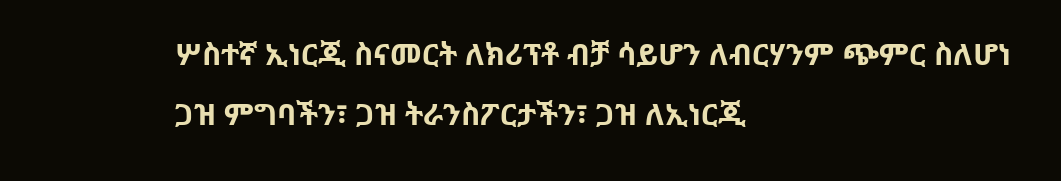ሦስተኛ ኢነርጂ ስናመርት ለክሪፕቶ ብቻ ሳይሆን ለብርሃንም ጭምር ስለሆነ ጋዝ ምግባችን፣ ጋዝ ትራንስፖርታችን፣ ጋዝ ለኢነርጂ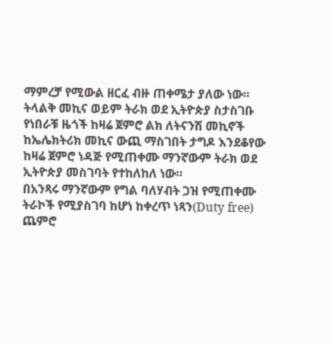ማምረቻ የሚውል ዘርፈ ብዙ ጠቀሜታ ያለው ነው።
ትላልቅ መኪና ወይም ትራክ ወደ ኢትዮጵያ ስታስገቡ የነበራቹ ዜጎች ከዛሬ ጀምሮ ልክ ለትናንሽ መኪኖች ከኤሌክትሪክ መኪና ውጪ ማስገበት ታግዶ እንደቆየው ከዛሬ ጀምሮ ነዳጅ የሚጠቀሙ ማንኛውም ትራክ ወደ ኢትዮጵያ መስገባት የተከለከለ ነው።
በአንጻሩ ማንኛውም የግል ባለሃብት ጋዝ የሚጠቀሙ ትራኮች የሚያስገባ ከሆነ ከቀረጥ ነጻን(Duty free) ጨምሮ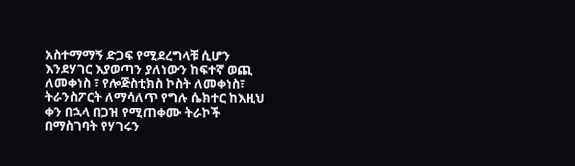አስተማማኝ ድጋፍ የሚደረግላቹ ሲሆን እንደሃገር እያወጣን ያለነውን ከፍተኛ ወጪ ለመቀነስ ፣ የሎጅስቲክስ ኮስት ለመቀነስ፣ ትራንስፖርት ለማሳለጥ የግሉ ሴክተር ከእዚህ ቀን በኋላ በጋዝ የሚጠቀሙ ትራኮች በማስገባት የሃገሩን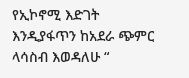የኢኮኖሚ እድገት እንዲያፋጥን ከአደራ ጭምር ላሳስብ እወዳለሁ “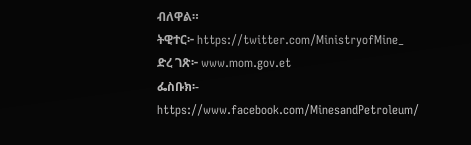ብለዋል።
ትዊተር፦ https://twitter.com/MinistryofMine_
ድረ ገጽ፦ www.mom.gov.et
ፌስቡክ፡- https://www.facebook.com/MinesandPetroleum/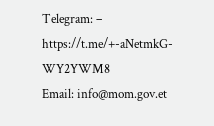Telegram: – https://t.me/+-aNetmkG-WY2YWM8
Email: info@mom.gov.et